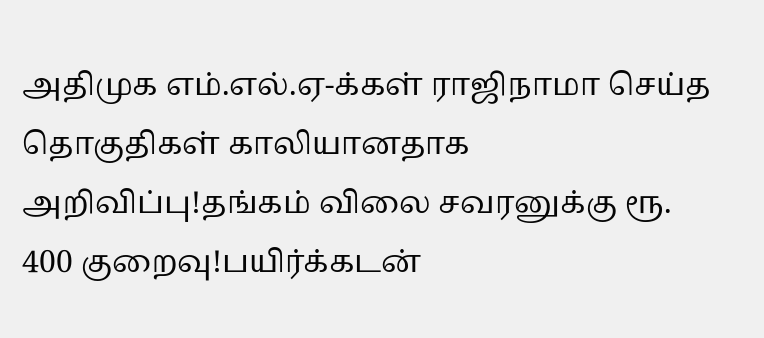அதிமுக எம்.எல்.ஏ-க்கள் ராஜிநாமா செய்த தொகுதிகள் காலியானதாக அறிவிப்பு!தங்கம் விலை சவரனுக்கு ரூ. 400 குறைவு!பயிர்க்கடன்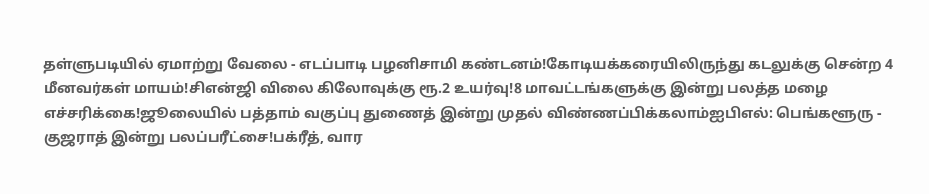தள்ளுபடியில் ஏமாற்று வேலை - எடப்பாடி பழனிசாமி கண்டனம்!கோடியக்கரையிலிருந்து கடலுக்கு சென்ற 4 மீனவர்கள் மாயம்!சிஎன்ஜி விலை கிலோவுக்கு ரூ.2 உயர்வு!8 மாவட்டங்களுக்கு இன்று பலத்த மழை எச்சரிக்கை!ஜூலையில் பத்தாம் வகுப்பு துணைத் இன்று முதல் விண்ணப்பிக்கலாம்ஐபிஎல்: பெங்களூரு - குஜராத் இன்று பலப்பரீட்சை!பக்ரீத், வார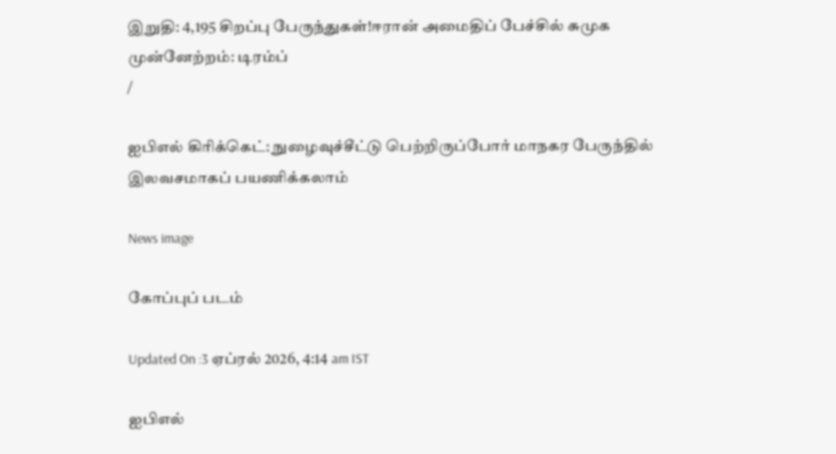இறுதி: 4,195 சிறப்பு பேருந்துகள்!ஈரான் அமைதிப் பேச்சில் சுமுக முன்னேற்றம்: டிரம்ப்
/

ஐபிஎல் கிரிக்கெட்: நுழைவுச்சீட்டு பெற்றிருப்போர் மாநகர பேருந்தில் இலவசமாகப் பயணிக்கலாம்

News image

கோப்புப் படம்

Updated On :3 ஏப்ரல் 2026, 4:14 am IST

ஐபிஎல்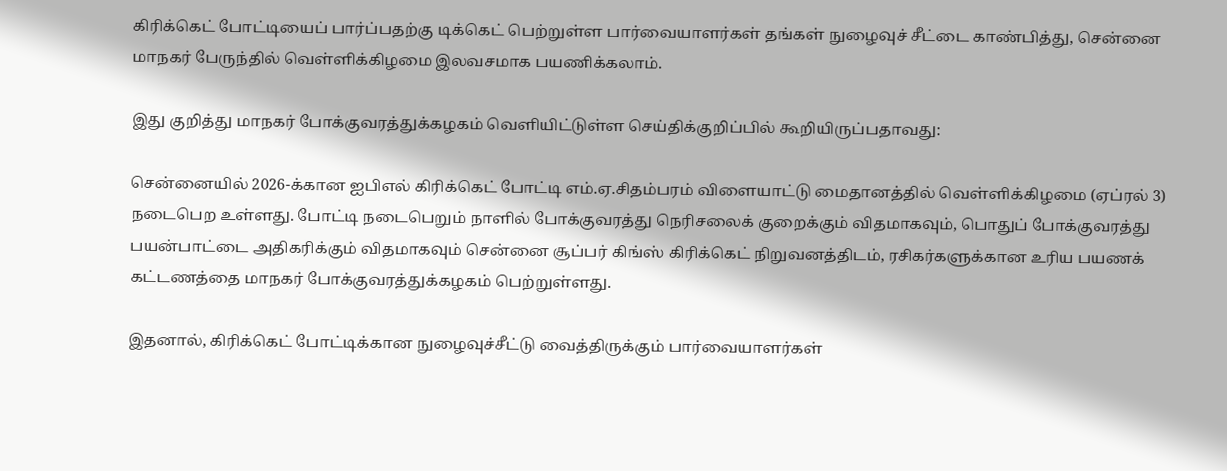கிரிக்கெட் போட்டியைப் பார்ப்பதற்கு டிக்கெட் பெற்றுள்ள பார்வையாளர்கள் தங்கள் நுழைவுச் சீட்டை காண்பித்து, சென்னை மாநகர் பேருந்தில் வெள்ளிக்கிழமை இலவசமாக பயணிக்கலாம்.

இது குறித்து மாநகர் போக்குவரத்துக்கழகம் வெளியிட்டுள்ள செய்திக்குறிப்பில் கூறியிருப்பதாவது:

சென்னையில் 2026-க்கான ஐபிஎல் கிரிக்கெட் போட்டி எம்.ஏ.சிதம்பரம் விளையாட்டு மைதானத்தில் வெள்ளிக்கிழமை (ஏப்ரல் 3) நடைபெற உள்ளது. போட்டி நடைபெறும் நாளில் போக்குவரத்து நெரிசலைக் குறைக்கும் விதமாகவும், பொதுப் போக்குவரத்து பயன்பாட்டை அதிகரிக்கும் விதமாகவும் சென்னை சூப்பர் கிங்ஸ் கிரிக்கெட் நிறுவனத்திடம், ரசிகர்களுக்கான உரிய பயணக் கட்டணத்தை மாநகர் போக்குவரத்துக்கழகம் பெற்றுள்ளது.

இதனால், கிரிக்கெட் போட்டிக்கான நுழைவுச்சீட்டு வைத்திருக்கும் பார்வையாளர்கள்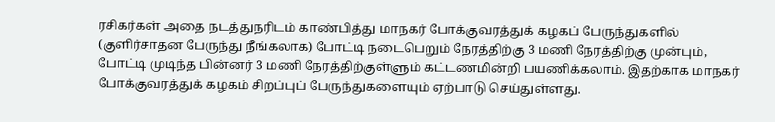ரசிகர்கள் அதை நடத்துநரிடம் காண்பித்து மாநகர் போக்குவரத்துக் கழகப் பேருந்துகளில் (குளிர்சாதன பேருந்து நீங்கலாக) போட்டி நடைபெறும் நேரத்திற்கு 3 மணி நேரத்திற்கு முன்பும், போட்டி முடிந்த பின்னர் 3 மணி நேரத்திற்குள்ளும் கட்டணமின்றி பயணிக்கலாம். இதற்காக மாநகர் போக்குவரத்துக் கழகம் சிறப்புப் பேருந்துகளையும் ஏற்பாடு செய்துள்ளது.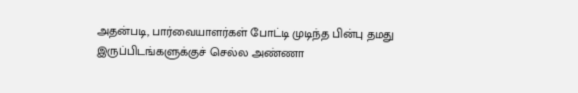அதன்படி, பார்வையாளர்கள் போட்டி முடிந்த பின்பு தமது இருப்பிடங்களுக்குச் செல்ல அண்ணா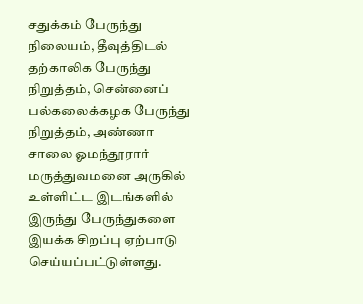சதுக்கம் பேருந்து நிலையம், தீவுத்திடல் தற்காலிக பேருந்து நிறுத்தம், சென்னைப் பல்கலைக்கழக பேருந்து நிறுத்தம், அண்ணா சாலை ஓமந்தூரார் மருத்துவமனை அருகில் உள்ளிட்ட இடங்களில் இருந்து பேருந்துகளை இயக்க சிறப்பு ஏற்பாடு செய்யப்பட்டுள்ளது.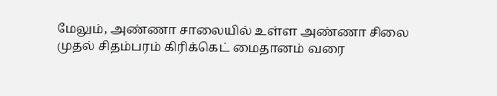மேலும், அண்ணா சாலையில் உள்ள அண்ணா சிலை முதல் சிதம்பரம் கிரிக்கெட் மைதானம் வரை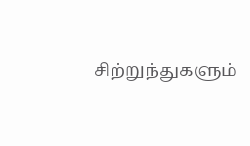சிற்றுந்துகளும்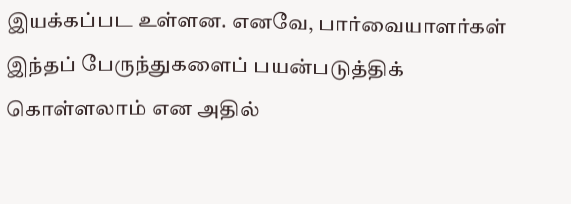இயக்கப்பட உள்ளன. எனவே, பார்வையாளர்கள் இந்தப் பேருந்துகளைப் பயன்படுத்திக் கொள்ளலாம் என அதில்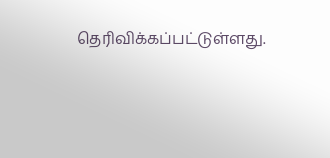தெரிவிக்கப்பட்டுள்ளது.